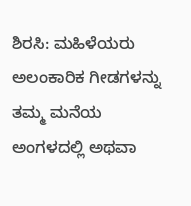ಶಿರಸಿ: ಮಹಿಳೆಯರು ಅಲಂಕಾರಿಕ ಗೀಡಗಳನ್ನು ತಮ್ಮ ಮನೆಯ ಅಂಗಳದಲ್ಲಿ ಅಥವಾ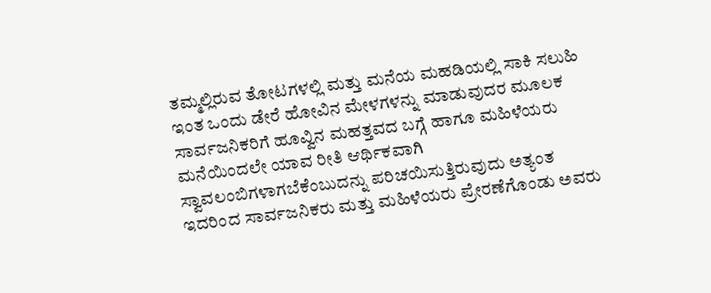ತಮ್ಮಲ್ಲಿರುವ ತೋಟಗಳಲ್ಲಿ ಮತ್ತು ಮನೆಯ ಮಹಡಿಯಲ್ಲಿ ಸಾಕಿ ಸಲುಹಿ ಇಂತ ಒಂದು ಡೇರೆ ಹೋವಿನ ಮೇಳಗಳನ್ನು ಮಾಡುವುದರ ಮೂಲಕ ಸಾರ್ವಜನಿಕರಿಗೆ ಹೂವ್ವಿನ ಮಹತ್ತವದ ಬಗ್ಗೆ ಹಾಗೂ ಮಹಿಳೆಯರು ಮನೆಯಿಂದಲೇ ಯಾವ ರೀತಿ ಆರ್ಥಿಕವಾಗಿ ಸ್ವಾವಲಂಬಿಗಳಾಗಬೆಕೆಂಬುದನ್ನು ಪರಿಚಯಿಸುತ್ತಿರುವುದು ಅತ್ಯಂತ ಇದರಿಂದ ಸಾರ್ವಜನಿಕರು ಮತ್ತು ಮಹಿಳೆಯರು ಪ್ರೇರಣೆಗೊಂಡು ಅವರು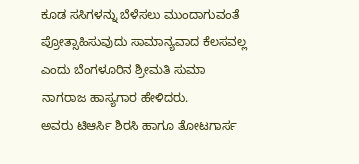ಕೂಡ ಸಸಿಗಳನ್ನು ಬೆಳೆಸಲು ಮುಂದಾಗುವಂತೆ ಪ್ರೋತ್ಸಾಹಿಸುವುದು ಸಾಮಾನ್ಯವಾದ ಕೆಲಸವಲ್ಲ ಎಂದು ಬೆಂಗಳೂರಿನ ಶ್ರೀಮತಿ ಸುಮಾ ನಾಗರಾಜ ಹಾಸ್ಯಗಾರ ಹೇಳಿದರು.
ಅವರು ಟಿಆರ್ಸಿ ಶಿರಸಿ ಹಾಗೂ ತೋಟಗಾರ್ಸ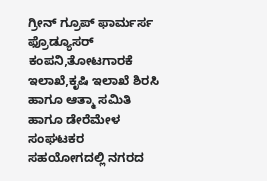ಗ್ರೀನ್ ಗ್ರೂಪ್ ಫಾರ್ಮರ್ಸ ಫ್ರೊಡ್ಯೂಸರ್ ಕಂಪನಿ,ತೋಟಗಾರಕೆ ಇಲಾಖೆ,ಕೃಷಿ ಇಲಾಖೆ ಶಿರಸಿ ಹಾಗೂ ಆತ್ಮಾ ಸಮಿತಿ ಹಾಗೂ ಡೇರೆಮೇಳ ಸಂಘಟಕರ ಸಹಯೋಗದಲ್ಲಿ ನಗರದ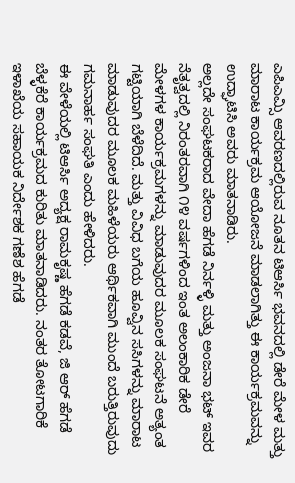ಎಪಿಎಮ್ಸಿ ಆವರಣದಲ್ಲಿರುವ ನೂತನ ಟಿಆರ್ಸಿ ಭವನದಲ್ಲಿ ಡೇರೆ ಮೇಳ ಮತ್ತು ಮಾರಾಟ ಕಾರ್ಯಕ್ರಮ ಆಯೋಜನೆ ಮಾಡಲಾಗಿತ್ತು ಈ ಕಾರ್ಯಕ್ರಮವನ್ನು ಉದ್ಘಾಟಿಸಿ ಅವರು ಮಾತನಾಡಿರು.
ಅಲ್ಲದೇ ಸಂಘಟಕರಾದ ವೇದಾ ಹೆಗಡೆ ನಿರ್ನಳ್ಳಿ ಮತ್ತು ಅಂಜನಾ ಭಟ್ ಇವರ ನೆತೃತ್ವದಲ್ಲಿ ನಿರಂತರವಾಗಿ ೧೪ ವರ್ಷಗಳಿಂದ ಇಂತ ಅಲಂಕಾರಿಕ ಡೇರೆ ಮೇಳಗಳ ಕಾರ್ಯಕ್ರಮಗಳನ್ನು ಮಾಡುವುದರ ಮೂಲಕ ಸಂಘಟನೆ ಅತ್ಯಂತ ಗಟ್ಟಿಯಾಗಿ ಬೆಳೆದಿದೆ. ಮತ್ತು ವಿವಿಧ ಬಗೆಯ ಹೂವ್ವಿನ ಸಸಿಗಳನ್ನು ಮಾರಾಟ ಮಾಡುವುದರ ಮೂಲಕ ಮಹಿಳೆಯರು ಆರ್ಥಿಕವಾಗಿ ಮುಂದೆ ಬರುತ್ತಿರುವುದು ಗಮನಾರ್ಹ ಸಂಘತಿ ಎಂದು ಹೇಳಿದರು.
ಈ ವೇಳೆಯಲ್ಲಿ ಟಿಆರ್ಸಿ ಅದ್ಯಕ್ಷ ರಾಮಕೃಷ್ಣ ಹೆಗಡೆ ಕಡವೆ, ಜಿ ಆರ್ ಹೆಗಡೆ ಬೆಳ್ಳಕೆರೆ ಕಾರ್ಯಕ್ರಮದ ಕುರಿತು ಮಾತನಾಡಿದರು. ನಂತರ ತೋಟಗಾರಿಕೆ ಇಳಾಖೆಯ ಸಹಾಯಕ ನಿರ್ದೇಶಕ ಗಣೆಶ ಹೆಗಡೆ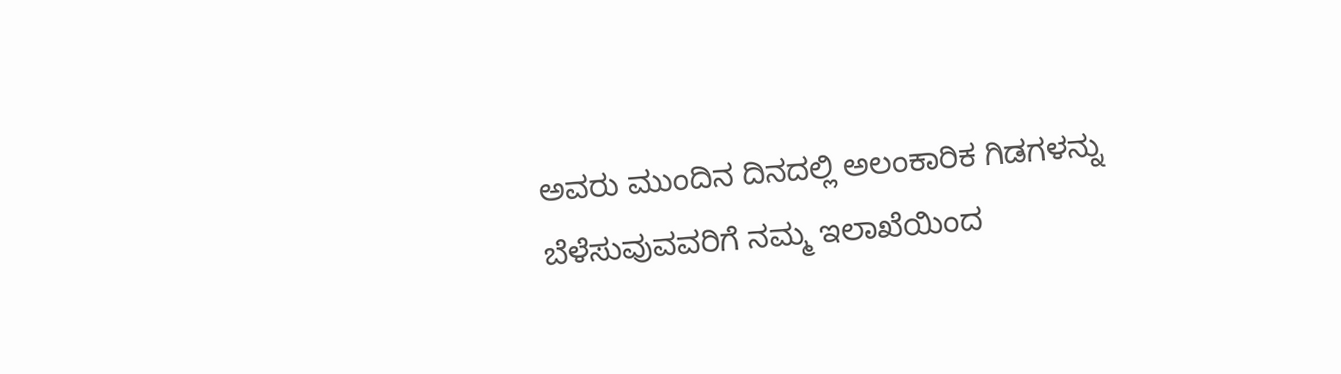ಅವರು ಮುಂದಿನ ದಿನದಲ್ಲಿ ಅಲಂಕಾರಿಕ ಗಿಡಗಳನ್ನು ಬೆಳೆಸುವುವವರಿಗೆ ನಮ್ಮ ಇಲಾಖೆಯಿಂದ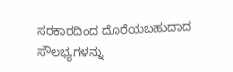ಸರಕಾರದಿಂದ ದೊರೆಯಬಹುದಾದ ಸೌಲಭ್ಯಗಳನ್ನು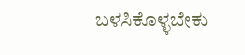ಬಳಸಿಕೊಳ್ಳಬೇಕು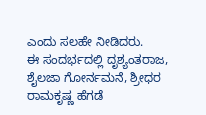ಎಂದು ಸಲಹೇ ನೀಡಿದರು.
ಈ ಸಂದರ್ಭದಲ್ಲಿ ದೃಶ್ಯಂತರಾಜ, ಶೈಲಜಾ ಗೋರ್ನಮನೆ, ಶ್ರೀಧರ ರಾಮಕೃಷ್ಣ ಹೆಗಡೆ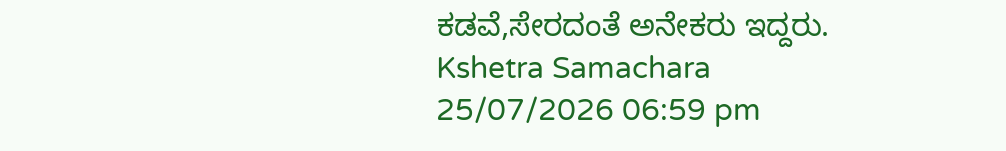ಕಡವೆ,ಸೇರದಂತೆ ಅನೇಕರು ಇದ್ದರು.
Kshetra Samachara
25/07/2026 06:59 pm